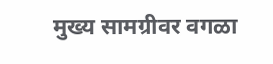मुख्य सामग्रीवर वगळा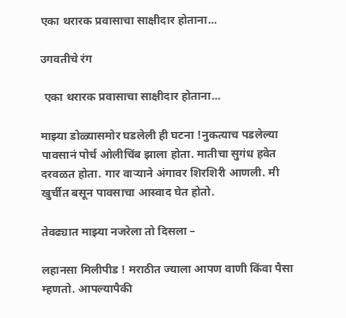एका थरारक प्रवासाचा साक्षीदार होताना...

उगवतीचे रंग

 एका थरारक प्रवासाचा साक्षीदार होताना...

माझ्या डोळ्यासमोर घडलेली ही घटना !नुकत्याच पडलेल्या पावसानं पोर्च ओलीचिंब झाला होता. मातीचा सुगंध हवेत दरवळत होता. गार वाऱ्याने अंगावर शिरशिरी आणली. मी खुर्चीत बसून पावसाचा आस्वाद घेत होतो.

तेवढ्यात माझ्या नजरेला तो दिसला –

लहानसा मिलीपीड ! मराठीत ज्याला आपण वाणी किंवा पैसा म्हणतो. आपल्यापैकी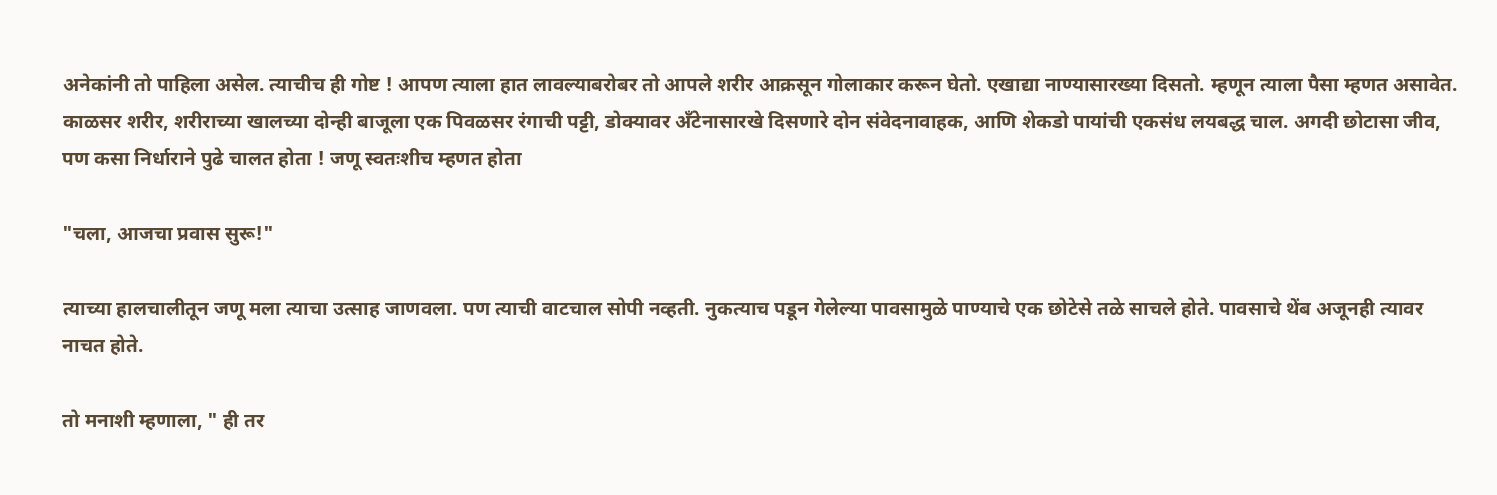अनेकांनी तो पाहिला असेल. त्याचीच ही गोष्ट ! आपण त्याला हात लावल्याबरोबर तो आपले शरीर आक्रसून गोलाकार करून घेतो. एखाद्या नाण्यासारख्या दिसतो. म्हणून त्याला पैसा म्हणत असावेत. काळसर शरीर, शरीराच्या खालच्या दोन्ही बाजूला एक पिवळसर रंगाची पट्टी, डोक्यावर अँटेनासारखे दिसणारे दोन संवेदनावाहक, आणि शेकडो पायांची एकसंध लयबद्ध चाल. अगदी छोटासा जीव, पण कसा निर्धाराने पुढे चालत होता ! जणू स्वतःशीच म्हणत होता

"चला, आजचा प्रवास सुरू!"

त्याच्या हालचालीतून जणू मला त्याचा उत्साह जाणवला. पण त्याची वाटचाल सोपी नव्हती. नुकत्याच पडून गेलेल्या पावसामुळे पाण्याचे एक छोटेसे तळे साचले होते. पावसाचे थेंब अजूनही त्यावर नाचत होते.

तो मनाशी म्हणाला, " ही तर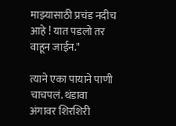माझ्यासाठी प्रचंड नदीच आहे ! यात पडलो तर वाहून जाईन."

त्याने एका पायाने पाणी चाचपलं. थंडावा अंगावर शिरशिरी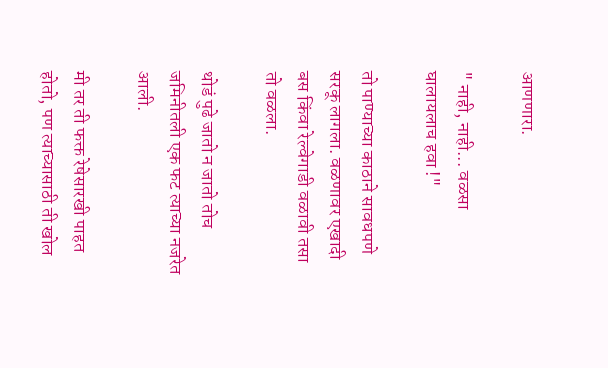आणणारा.

" नाही, नाही... वळसा घालायलाच हवा !"

तो पाण्याच्या काठाने सावधपणे सरकू लागला. वळणावर एखादी बस किंवा रेल्वेगाडी वळावी तसा तो वळला.

थोडं पुढे जातो न जातो तोच जमिनीतली एक फट त्याच्या नजरेत आली.

मी तर ती फक्त रेषेसारखी पाहत होतो, पण त्याच्यासाठी ती खोल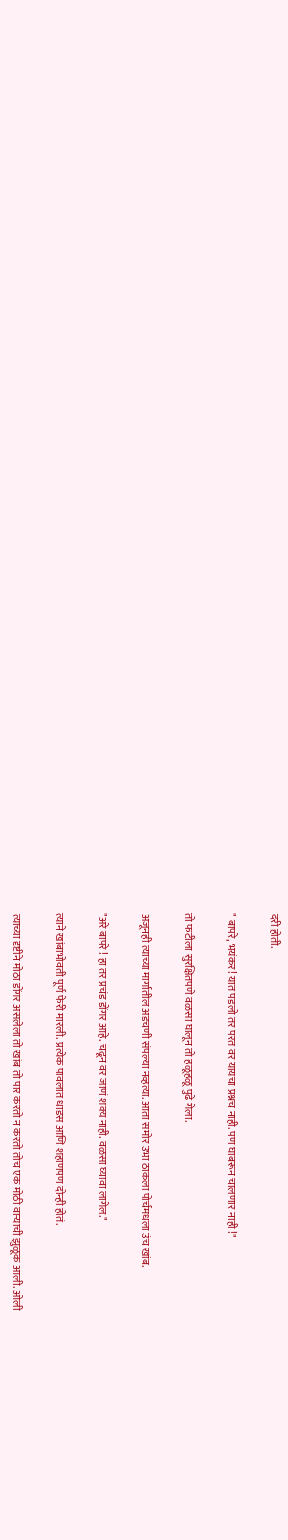दरी होती.

" बापरे, भयंकर! यात पडलो तर परत वर यायचा प्रश्नच नाही. पण घाबरून चालणार नाही !"

तो फटीला सुरक्षितपणे वळसा घालून तो हळूहळू पुढे गेला.

अजूनही त्याच्या मार्गातील अडचणी संपल्या नव्हत्या. आता समोर उभा ठाकला पोर्चमधला उंच खांब.

"अरे बापरे ! हा तर प्रचंड डोंगर आहे. चढून वर जाणं शक्य नाही. वळसा घ्यावा लागेल."

त्याने खांबाभोवती पूर्ण फेरी मारली. प्रत्येक पावलात धाडस आणि शहाणपण दोन्ही होतं.

त्याच्या दृष्टीने मोठा डोंगर असलेला तो खांब तो पार करतो न करतो तोच एक मोठी वाऱ्याची झुळूक आली. ओली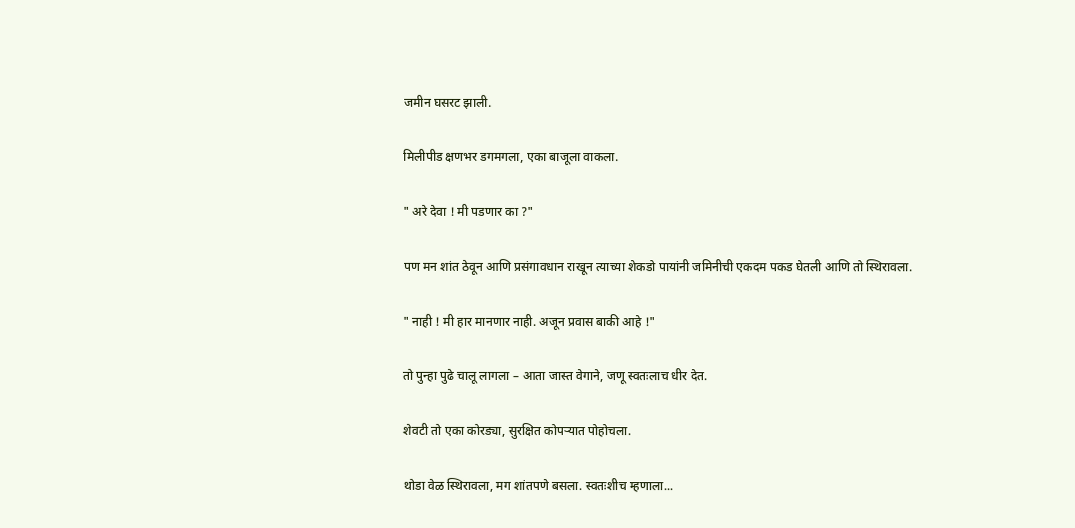जमीन घसरट झाली.

मिलीपीड क्षणभर डगमगला, एका बाजूला वाकला.

" अरे देवा ! मी पडणार का ?"

पण मन शांत ठेवून आणि प्रसंगावधान राखून त्याच्या शेकडो पायांनी जमिनीची एकदम पकड घेतली आणि तो स्थिरावला.

" नाही ! मी हार मानणार नाही. अजून प्रवास बाकी आहे !"

तो पुन्हा पुढे चालू लागला – आता जास्त वेगाने, जणू स्वतःलाच धीर देत.

शेवटी तो एका कोरड्या, सुरक्षित कोपऱ्यात पोहोचला.

थोडा वेळ स्थिरावला, मग शांतपणे बसला. स्वतःशीच म्हणाला...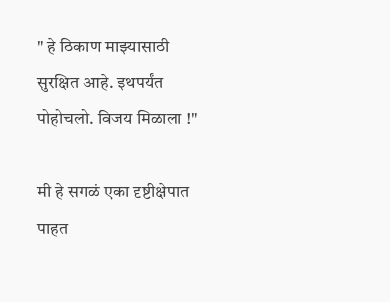" हे ठिकाण माझ्यासाठी सुरक्षित आहे. इथपर्यंत पोहोचलो. विजय मिळाला !"

मी हे सगळं एका दृष्टीक्षेपात पाहत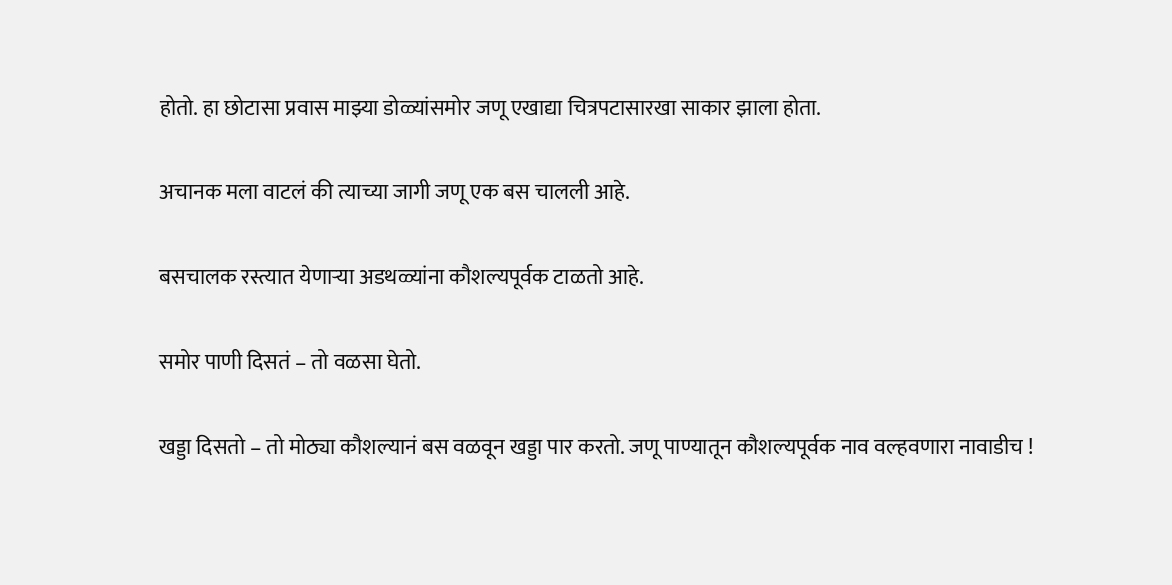होतो. हा छोटासा प्रवास माझ्या डोळ्यांसमोर जणू एखाद्या चित्रपटासारखा साकार झाला होता.

अचानक मला वाटलं की त्याच्या जागी जणू एक बस चालली आहे.

बसचालक रस्त्यात येणाऱ्या अडथळ्यांना कौशल्यपूर्वक टाळतो आहे.

समोर पाणी दिसतं – तो वळसा घेतो.

खड्डा दिसतो – तो मोठ्या कौशल्यानं बस वळवून खड्डा पार करतो. जणू पाण्यातून कौशल्यपूर्वक नाव वल्हवणारा नावाडीच !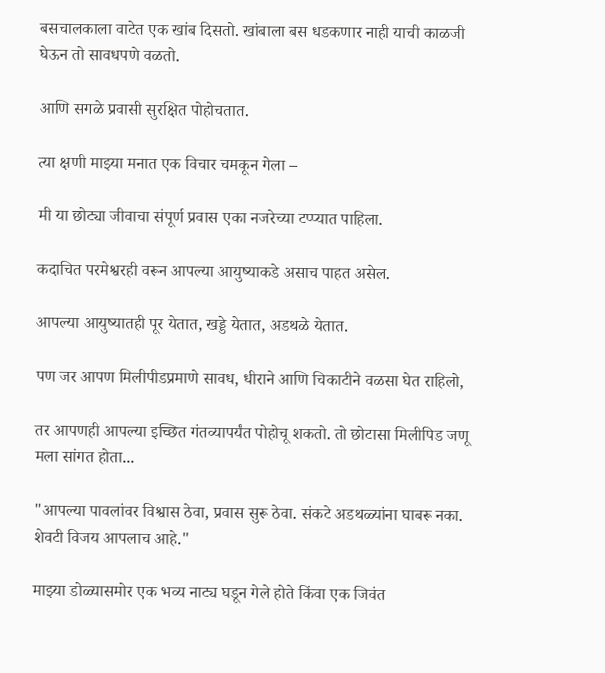बसचालकाला वाटेत एक खांब दिसतो. खांबाला बस धडकणार नाही याची काळजी घेऊन तो सावधपणे वळतो.

आणि सगळे प्रवासी सुरक्षित पोहोचतात.

त्या क्षणी माझ्या मनात एक विचार चमकून गेला –

मी या छोट्या जीवाचा संपूर्ण प्रवास एका नजरेच्या टप्प्यात पाहिला.

कदाचित परमेश्वरही वरून आपल्या आयुष्याकडे असाच पाहत असेल.

आपल्या आयुष्यातही पूर येतात, खड्डे येतात, अडथळे येतात.

पण जर आपण मिलीपीडप्रमाणे सावध, धीराने आणि चिकाटीने वळसा घेत राहिलो,

तर आपणही आपल्या इच्छित गंतव्यापर्यंत पोहोचू शकतो. तो छोटासा मिलीपिड जणू मला सांगत होता...

"आपल्या पावलांवर विश्वास ठेवा, प्रवास सुरू ठेवा. संकटे अडथळ्यांना घाबरू नका. शेवटी विजय आपलाच आहे."

माझ्या डोळ्यासमोर एक भव्य नाट्य घडून गेले होते किंवा एक जिवंत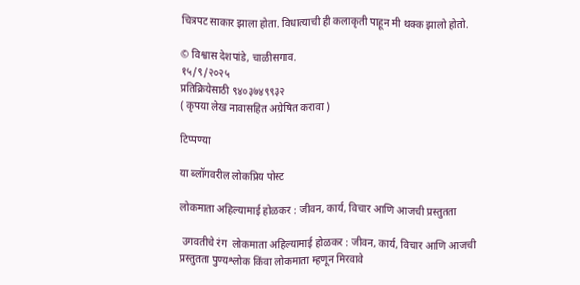चित्रपट साकार झाला होता. विधात्याची ही कलाकृती पाहून मी थक्क झालो होतो.

© विश्वास देशपांडे, चाळीसगाव.
१५/९/२०२५
प्रतिक्रियेसाठी ९४०३७४९९३२
( कृपया लेख नावासहित अग्रेषित करावा )

टिप्पण्या

या ब्लॉगवरील लोकप्रिय पोस्ट

लोकमाता अहिल्यामाई होळकर : जीवन, कार्य, विचार आणि आजची प्रस्तुतता

 उगवतीचे रंग  लोकमाता अहिल्यामाई होळकर : जीवन, कार्य, विचार आणि आजची प्रस्तुतता पुण्यश्लोक किंवा लोकमाता म्हणून मिरवावे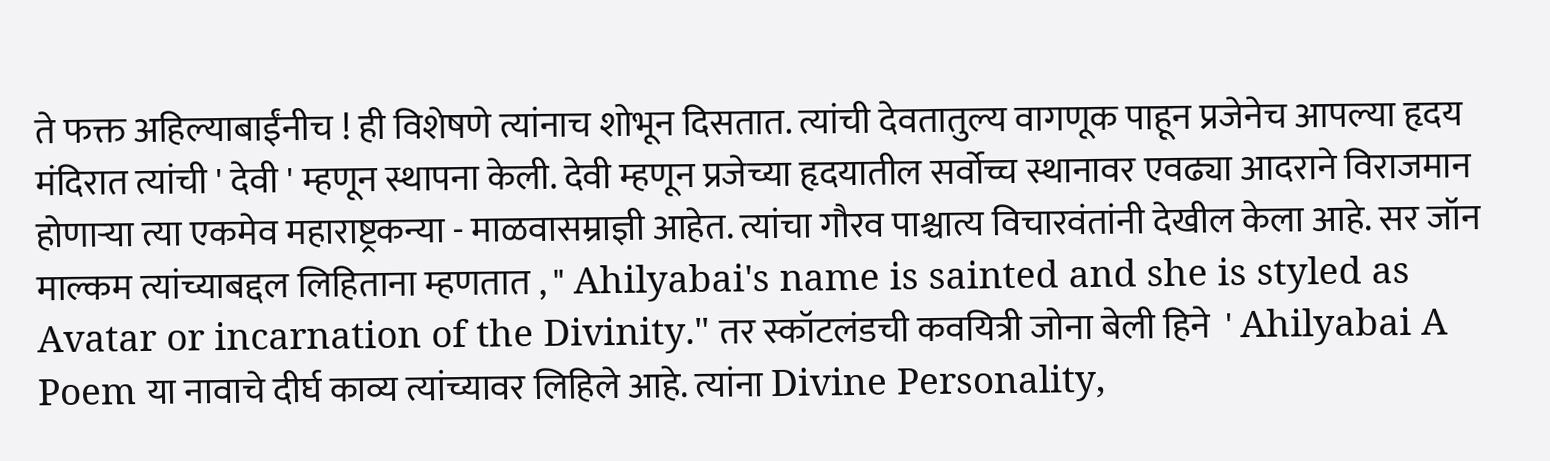ते फक्त अहिल्याबाईंनीच ! ही विशेषणे त्यांनाच शोभून दिसतात. त्यांची देवतातुल्य वागणूक पाहून प्रजेनेच आपल्या हृदय मंदिरात त्यांची ' देवी ' म्हणून स्थापना केली. देवी म्हणून प्रजेच्या हृदयातील सर्वोच्च स्थानावर एवढ्या आदराने विराजमान होणाऱ्या त्या एकमेव महाराष्ट्रकन्या - माळवासम्राज्ञी आहेत. त्यांचा गौरव पाश्चात्य विचारवंतांनी देखील केला आहे. सर जॉन माल्कम त्यांच्याबद्दल लिहिताना म्हणतात , " Ahilyabai's name is sainted and she is styled as Avatar or incarnation of the Divinity." तर स्कॉटलंडची कवयित्री जोना बेली हिने  ' Ahilyabai A Poem या नावाचे दीर्घ काव्य त्यांच्यावर लिहिले आहे. त्यांना Divine Personality,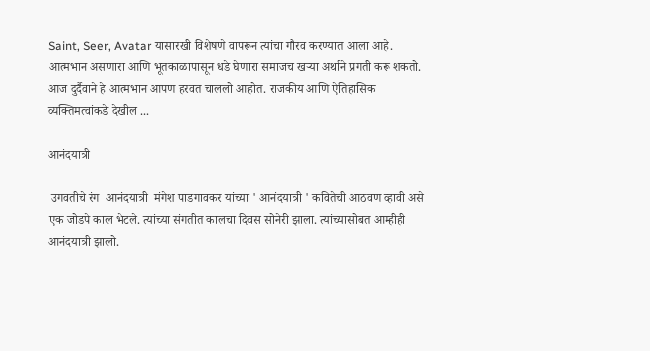Saint, Seer, Avatar यासारखी विशेषणे वापरून त्यांचा गौरव करण्यात आला आहे. आत्मभान असणारा आणि भूतकाळापासून धडे घेणारा समाजच खऱ्या अर्थाने प्रगती करू शकतो. आज दुर्दैवाने हे आत्मभान आपण हरवत चाललो आहोत. राजकीय आणि ऐतिहासिक व्यक्तिमत्वांकडे देखील ...

आनंदयात्री

 उगवतीचे रंग  आनंदयात्री  मंगेश पाडगावकर यांच्या ' आनंदयात्री ' कवितेची आठवण व्हावी असे एक जोडपे काल भेटले. त्यांच्या संगतीत कालचा दिवस सोनेरी झाला. त्यांच्यासोबत आम्हीही आनंदयात्री झालो.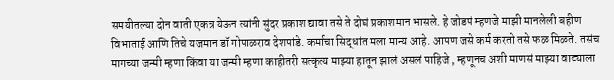समयीतल्या दोन वाती एकत्र येऊन त्यांनी सुंदर प्रकाश द्यावा तसे ते दोघं प्रकाशमान भासले. हे जोडपं म्हणजे माझी मानलेली बहीण विभाताई आणि तिचे यजमान डॉ गोपाळराव देशपांडे. कर्माचा सिद्धांत मला मान्य आहे. आपण जसे कर्म करतो तसे फळ मिळते. तसंच मागच्या जन्मी म्हणा किंवा या जन्मी म्हणा काहीतरी सत्कृत्य माझ्या हातून झालं असलं पाहिजे , म्हणूनच अशी माणसं माझ्या वाट्याला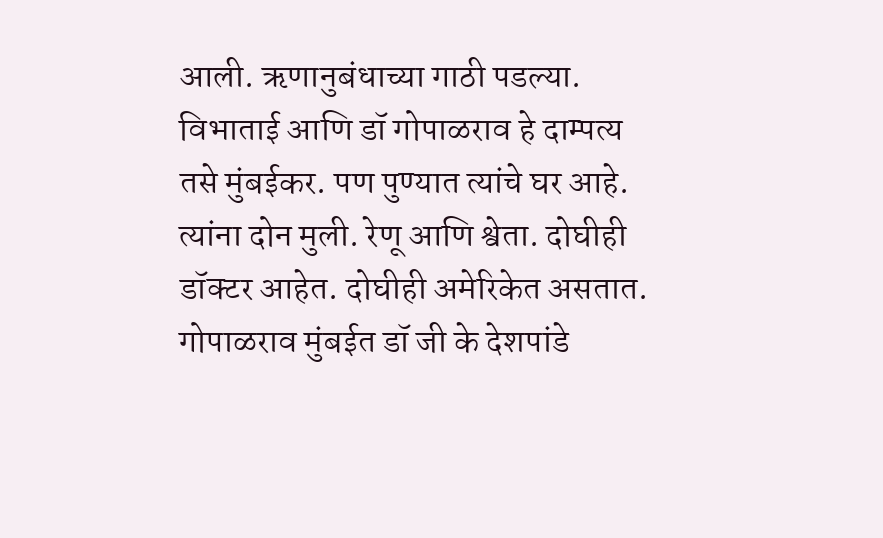आली. ऋणानुबंधाच्या गाठी पडल्या.  विभाताई आणि डॉ गोपाळराव हे दाम्पत्य तसे मुंबईकर. पण पुण्यात त्यांचे घर आहे. त्यांना दोन मुली. रेणू आणि श्वेता. दोघीही डॉक्टर आहेत. दोघीही अमेरिकेत असतात. गोपाळराव मुंबईत डॉ जी के देशपांडे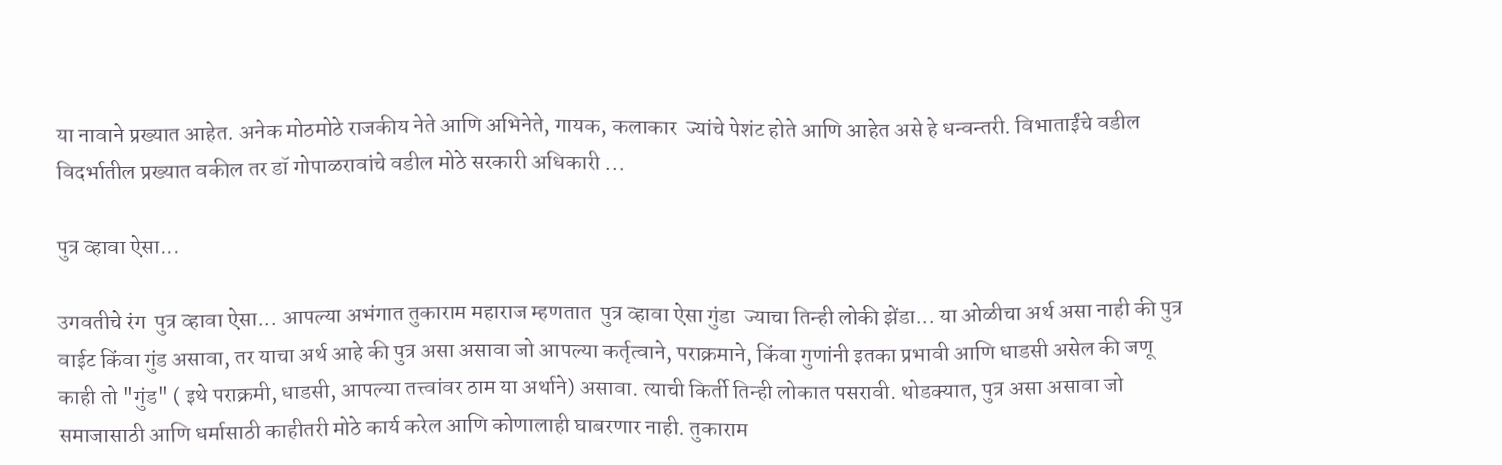या नावाने प्रख्यात आहेत. अनेक मोठमोठे राजकीय नेते आणि अभिनेते, गायक, कलाकार  ज्यांचे पेशंट होते आणि आहेत असे हे धन्वन्तरी. विभाताईंचे वडील विदर्भातील प्रख्यात वकील तर डॉ गोपाळरावांचे वडील मोठे सरकारी अधिकारी ...

पुत्र व्हावा ऐसा...

उगवतीचे रंग  पुत्र व्हावा ऐसा... आपल्या अभंगात तुकाराम महाराज म्हणतात  पुत्र व्हावा ऐसा गुंडा  ज्याचा तिन्ही लोकी झेंडा... या ओळीचा अर्थ असा नाही की पुत्र वाईट किंवा गुंड असावा, तर याचा अर्थ आहे की पुत्र असा असावा जो आपल्या कर्तृत्वाने, पराक्रमाने, किंवा गुणांनी इतका प्रभावी आणि धाडसी असेल की जणू काही तो "गुंड" ( इथे पराक्रमी, धाडसी, आपल्या तत्त्वांवर ठाम या अर्थाने) असावा. त्याची किर्ती तिन्ही लोकात पसरावी. थोडक्यात, पुत्र असा असावा जो समाजासाठी आणि धर्मासाठी काहीतरी मोठे कार्य करेल आणि कोणालाही घाबरणार नाही. तुकाराम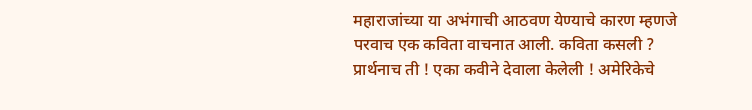महाराजांच्या या अभंगाची आठवण येण्याचे कारण म्हणजे परवाच एक कविता वाचनात आली. कविता कसली ? प्रार्थनाच ती ! एका कवीने देवाला केलेली ! अमेरिकेचे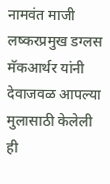नामवंत माजी  लष्करप्रमुख डग्लस मॅकआर्थर यांनी देवाजवळ आपल्या मुलासाठी केलेली ही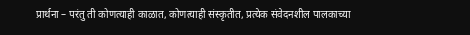प्रार्थना – परंतु ती कोणत्याही काळात, कोणत्याही संस्कृतीत, प्रत्येक संवेदनशील पालकाच्या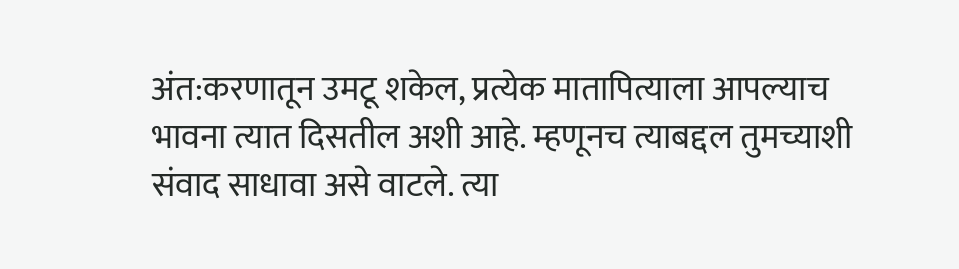अंत:करणातून उमटू शकेल, प्रत्येक मातापित्याला आपल्याच भावना त्यात दिसतील अशी आहे. म्हणूनच त्याबद्दल तुमच्याशी संवाद साधावा असे वाटले. त्या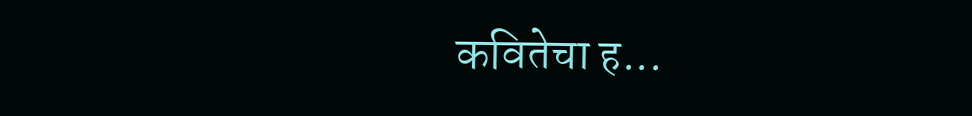कवितेचा ह...